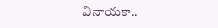వినాయ‌కా..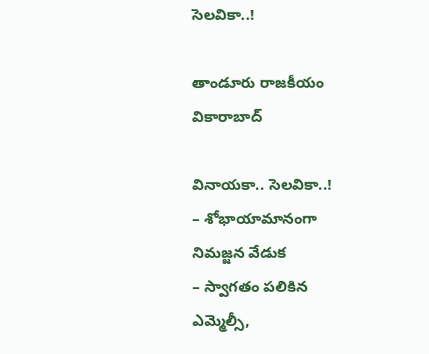సెల‌వికా..!

తాండూరు రాజకీయం వికారాబాద్

వినాయ‌కా.. సెల‌వికా..!
– శోభాయామానంగా నిమ‌జ్జ‌న వేడుక‌
– స్వాగ‌తం ప‌లికిన ఎమ్మెల్సీ,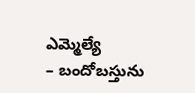ఎమ్మెల్యే
– బందోబ‌స్తును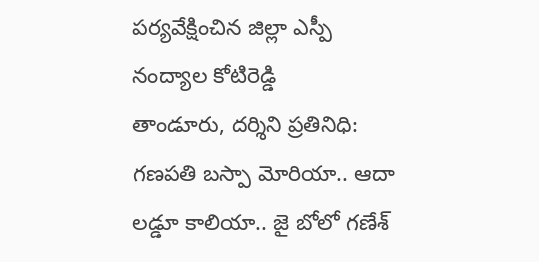ప‌ర్య‌వేక్షించిన జిల్లా ఎస్పీ నంద్యాల కోటిరెడ్డి
తాండూరు, ద‌ర్శిని ప్ర‌తినిధి: గణపతి బస్పా మోరియా.. ఆదా లడ్డూ కాలియా.. జై బోలో గణేశ్‌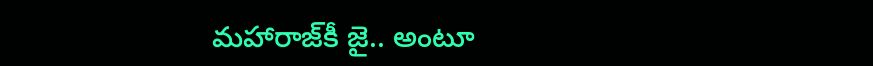మహారాజ్‌కీ జై.. అంటూ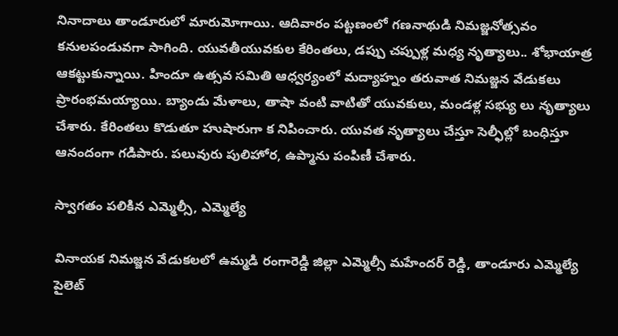నినాదాలు తాండూరులో మారుమోగాయి. ఆదివారం పట్టణంలో గణనాథుడి నిమజ్జనోత్సవం కనులపండువగా సాగింది. యువతీయువకుల కేరింతలు, డప్పు చప్పుళ్ల మధ్య నృత్యాలు.. శోభాయాత్ర ఆకట్టుకున్నాయి. హిందూ ఉత్స‌వ స‌మితి ఆధ్వ‌ర్యంలో మ‌ద్యాహ్నం త‌రువాత నిమ‌జ్జ‌న వేడుక‌లు ప్రారంభ‌మ‌య్యాయి. బ్యాండు మేళాలు, తాషా వంటి వాటితో యువకులు, మండళ్ల సభ్యు లు నృత్యాలు చేశారు. కేరింతలు కొడుతూ హుషారుగా క నిపించారు. యువత నృత్యాలు చేస్తూ సెల్ఫీల్లో బంధిస్తూ ఆనందంగా గడిపారు. పలువురు పులిహోర, ఉప్మాను పంపిణీ చేశారు.

స్వాగ‌తం ప‌లికిన ఎమ్మెల్సీ, ఎమ్మెల్యే

వినాయ‌క నిమ‌జ్జ‌న వేడుక‌ల‌లో ఉమ్మ‌డి రంగారెడ్డి జిల్లా ఎమ్మెల్సీ మ‌హేంద‌ర్ రెడ్డి, తాండూరు ఎమ్మెల్యే పైలెట్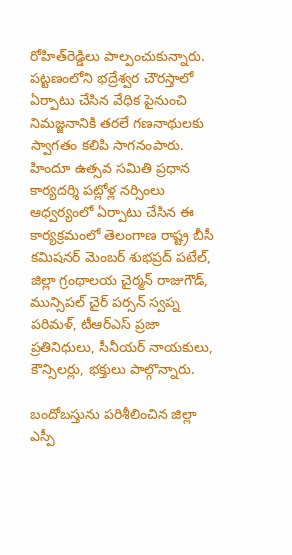రోహిత్‌రెడ్డిలు పాల్పంచుకున్నారు. ప‌ట్ట‌ణంలోని భ‌ద్రేశ్వ‌ర చౌర‌స్తాలో ఏర్పాటు చేసిన వేధిక పైనుంచి నిమ‌జ్జ‌నానికి త‌ర‌లే గ‌ణ‌నాథుల‌కు స్వాగ‌తం క‌లిపి సాగ‌నంపారు. హిందూ ఉత్స‌వ స‌మితి ప్ర‌ధాన కార్య‌ద‌ర్శి ప‌ట్లోళ్ల నర్సింలు ఆధ్వ‌ర్యంలో ఏర్పాటు చేసిన‌ ఈ కార్య‌క్ర‌మంలో తెలంగాణ రాష్ట్ర బీసీ క‌మిష‌న‌ర్ మెంబ‌ర్ శుభ‌ప్ర‌ద్ ప‌టేల్, జిల్లా గ్రంథాల‌య చైర్మ‌న్ రాజుగౌడ్, మున్సిప‌ల్ చైర్ ప‌ర్స‌న్ స్వ‌ప్న ప‌రిమ‌ళ్, టీఆర్ఎస్ ప్ర‌జా ప్ర‌తినిధులు, సీనీయ‌ర్ నాయ‌కులు, కౌన్సిల‌ర్లు, భ‌క్తులు పాల్గొన్నారు.

బందోబ‌స్తును ప‌రిశీలించిన జిల్లా ఎస్పీ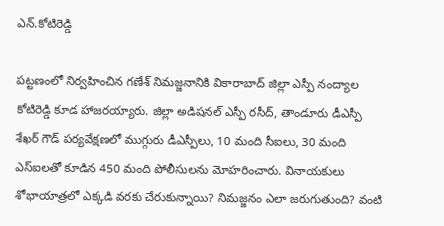ఎన్.కోటిరెడ్డి

పట్టణంలో నిర్వహించిన గణేశ్‌ నిమజ్జనానికి వికారాబాద్ జిల్లా ఎస్పీ నంద్యాల కోటిరెడ్డి కూడ హాజ‌ర‌య్యారు. జిల్లా అడిష‌న‌ల్ ఎస్పీ ర‌సీద్, తాండూరు డీఎస్పీ శేఖ‌ర్ గౌడ్ ప‌ర్య‌వేక్ష‌ణ‌లో ముగ్గురు డీఎస్పీలు, 10 మంది సీఐలు, 30 మంది ఎస్ఐల‌తో కూడిన 450 మంది పోలీసుల‌ను మోహరించారు. వినాయకులు శోభాయాత్రలో ఎక్కడి వరకు చేరుకున్నాయి? నిమజ్జనం ఎలా జరుగుతుంది? వంటి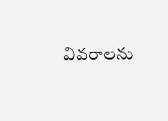వివరాలను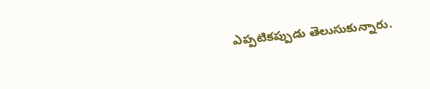ఎప్పటికప్పుడు తెలుసుకున్నారు.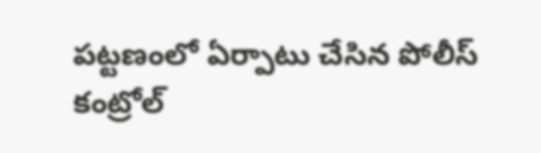పట్టణంలో ఏర్పాటు చేసిన పోలీస్‌ కంట్రోల్‌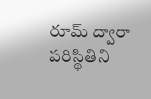రూమ్‌ ద్వారా పరిస్థితిని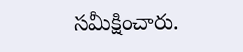సమీక్షించారు.